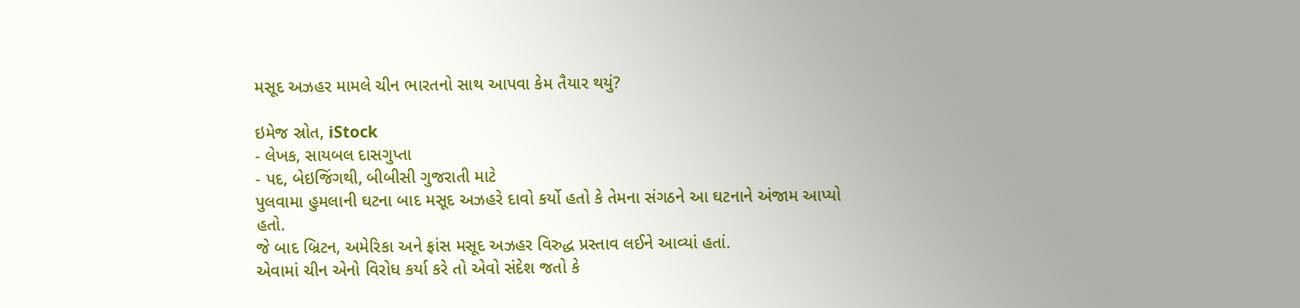મસૂદ અઝહર મામલે ચીન ભારતનો સાથ આપવા કેમ તૈયાર થયું?

ઇમેજ સ્રોત, iStock
- લેખક, સાયબલ દાસગુપ્તા
- પદ, બેઇજિંગથી, બીબીસી ગુજરાતી માટે
પુલવામા હુમલાની ઘટના બાદ મસૂદ અઝહરે દાવો કર્યો હતો કે તેમના સંગઠને આ ઘટનાને અંજામ આપ્યો હતો.
જે બાદ બ્રિટન, અમેરિકા અને ફ્રાંસ મસૂદ અઝહર વિરુદ્ધ પ્રસ્તાવ લઈને આવ્યાં હતાં.
એવામાં ચીન એનો વિરોધ કર્યા કરે તો એવો સંદેશ જતો કે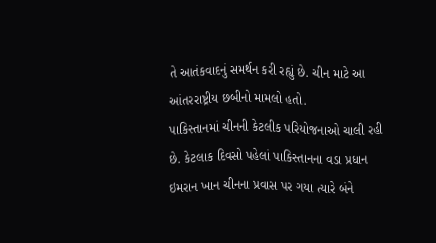તે આતંકવાદનું સમર્થન કરી રહ્યું છે. ચીન માટે આ આંતરરાષ્ટ્રીય છબીનો મામલો હતો.
પાકિસ્તાનમાં ચીનની કેટલીક પરિયોજનાઓ ચાલી રહી છે. કેટલાક દિવસો પહેલાં પાકિસ્તાનના વડા પ્રધાન ઇમરાન ખાન ચીનના પ્રવાસ પર ગયા ત્યારે બંને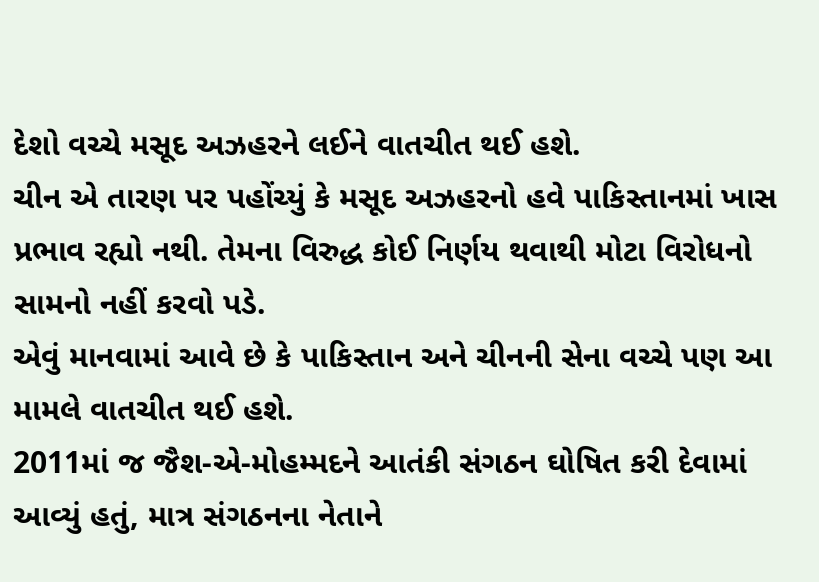દેશો વચ્ચે મસૂદ અઝહરને લઈને વાતચીત થઈ હશે.
ચીન એ તારણ પર પહોંચ્યું કે મસૂદ અઝહરનો હવે પાકિસ્તાનમાં ખાસ પ્રભાવ રહ્યો નથી. તેમના વિરુદ્ધ કોઈ નિર્ણય થવાથી મોટા વિરોધનો સામનો નહીં કરવો પડે.
એવું માનવામાં આવે છે કે પાકિસ્તાન અને ચીનની સેના વચ્ચે પણ આ મામલે વાતચીત થઈ હશે.
2011માં જ જૈશ-એ-મોહમ્મદને આતંકી સંગઠન ઘોષિત કરી દેવામાં આવ્યું હતું, માત્ર સંગઠનના નેતાને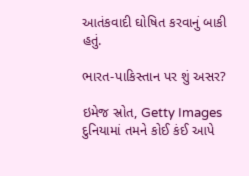આતંકવાદી ઘોષિત કરવાનું બાકી હતું.

ભારત-પાકિસ્તાન પર શું અસર?

ઇમેજ સ્રોત, Getty Images
દુનિયામાં તમને કોઈ કંઈ આપે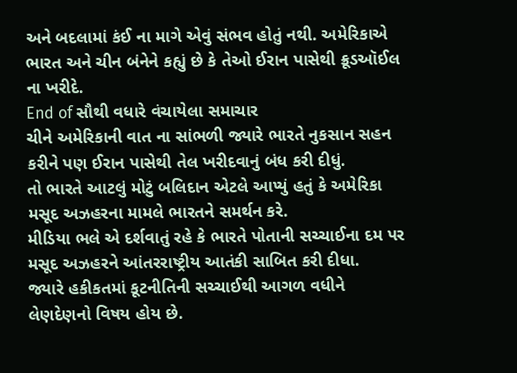અને બદલામાં કંઈ ના માગે એવું સંભવ હોતું નથી. અમેરિકાએ ભારત અને ચીન બંનેને કહ્યું છે કે તેઓ ઈરાન પાસેથી ક્રૂડઑઈલ ના ખરીદે.
End of સૌથી વધારે વંચાયેલા સમાચાર
ચીને અમેરિકાની વાત ના સાંભળી જ્યારે ભારતે નુકસાન સહન કરીને પણ ઈરાન પાસેથી તેલ ખરીદવાનું બંધ કરી દીધું.
તો ભારતે આટલું મોટું બલિદાન એટલે આપ્યું હતું કે અમેરિકા મસૂદ અઝહરના મામલે ભારતને સમર્થન કરે.
મીડિયા ભલે એ દર્શવાતું રહે કે ભારતે પોતાની સચ્ચાઈના દમ પર મસૂદ અઝહરને આંતરરાષ્ટ્રીય આતંકી સાબિત કરી દીધા.
જ્યારે હકીકતમાં કૂટનીતિની સચ્ચાઈથી આગળ વધીને લેણદેણનો વિષય હોય છે.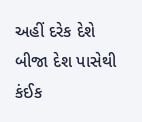અહીં દરેક દેશે બીજા દેશ પાસેથી કંઈક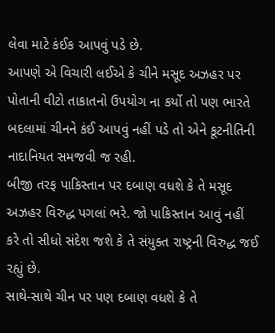લેવા માટે કંઈક આપવું પડે છે.
આપણે એ વિચારી લઈએ કે ચીને મસૂદ અઝહર પર પોતાની વીટો તાકાતનો ઉપયોગ ના કર્યો તો પણ ભારતે બદલામાં ચીનને કંઈ આપવું નહીં પડે તો એને કૂટનીતિની નાદાનિયત સમજવી જ રહી.
બીજી તરફ પાકિસ્તાન પર દબાણ વધશે કે તે મસૂદ અઝહર વિરુદ્ધ પગલાં ભરે. જો પાકિસ્તાન આવું નહીં કરે તો સીધો સંદેશ જશે કે તે સંયુક્ત રાષ્ટ્રની વિરુદ્ધ જઈ રહ્યું છે.
સાથે-સાથે ચીન પર પણ દબાણ વધશે કે તે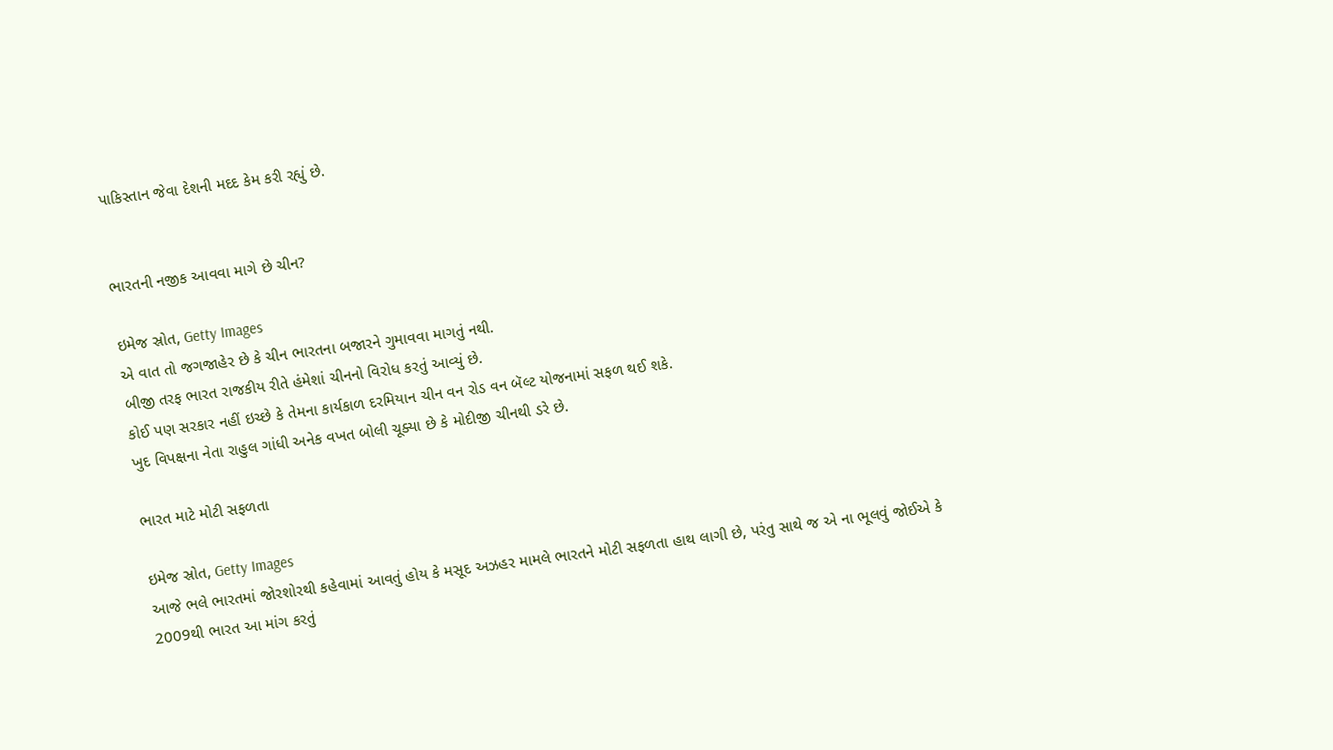પાકિસ્તાન જેવા દેશની મદદ કેમ કરી રહ્યું છે.


ભારતની નજીક આવવા માગે છે ચીન?

ઇમેજ સ્રોત, Getty Images
એ વાત તો જગજાહેર છે કે ચીન ભારતના બજારને ગુમાવવા માગતું નથી.
બીજી તરફ ભારત રાજકીય રીતે હંમેશાં ચીનનો વિરોધ કરતું આવ્યું છે.
કોઈ પણ સરકાર નહીં ઇચ્છે કે તેમના કાર્યકાળ દરમિયાન ચીન વન રોડ વન બૅલ્ટ યોજનામાં સફળ થઈ શકે.
ખુદ વિપક્ષના નેતા રાહુલ ગાંધી અનેક વખત બોલી ચૂક્યા છે કે મોદીજી ચીનથી ડરે છે.

ભારત માટે મોટી સફળતા

ઇમેજ સ્રોત, Getty Images
આજે ભલે ભારતમાં જોરશોરથી કહેવામાં આવતું હોય કે મસૂદ અઝહર મામલે ભારતને મોટી સફળતા હાથ લાગી છે, પરંતુ સાથે જ એ ના ભૂલવું જોઈએ કે 2009થી ભારત આ માંગ કરતું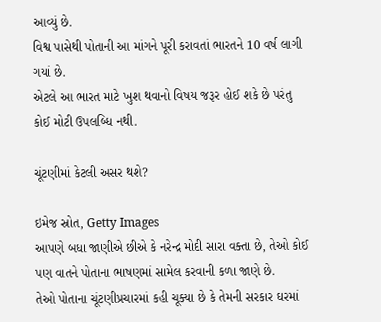આવ્યું છે.
વિશ્વ પાસેથી પોતાની આ માંગને પૂરી કરાવતાં ભારતને 10 વર્ષ લાગી ગયાં છે.
એટલે આ ભારત માટે ખુશ થવાનો વિષય જરૂર હોઈ શકે છે પરંતુ કોઈ મોટી ઉપલબ્ધિ નથી.

ચૂંટણીમાં કેટલી અસર થશે?

ઇમેજ સ્રોત, Getty Images
આપણે બધા જાણીએ છીએ કે નરેન્દ્ર મોદી સારા વક્તા છે, તેઓ કોઈ પણ વાતને પોતાના ભાષણમાં સામેલ કરવાની કળા જાણે છે.
તેઓ પોતાના ચૂંટણીપ્રચારમાં કહી ચૂક્યા છે કે તેમની સરકાર ઘરમાં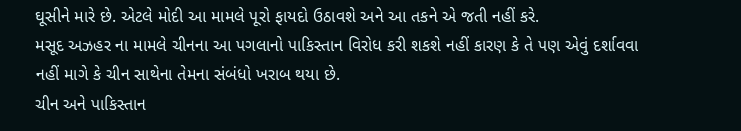ઘૂસીને મારે છે. એટલે મોદી આ મામલે પૂરો ફાયદો ઉઠાવશે અને આ તકને એ જતી નહીં કરે.
મસૂદ અઝહર ના મામલે ચીનના આ પગલાનો પાકિસ્તાન વિરોધ કરી શકશે નહીં કારણ કે તે પણ એવું દર્શાવવા નહીં માગે કે ચીન સાથેના તેમના સંબંધો ખરાબ થયા છે.
ચીન અને પાકિસ્તાન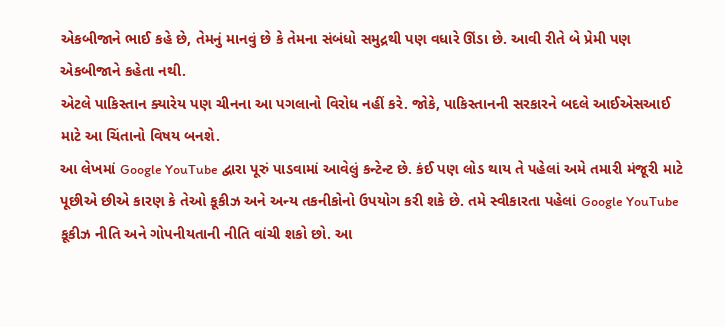એકબીજાને ભાઈ કહે છે, તેમનું માનવું છે કે તેમના સંબંધો સમુદ્રથી પણ વધારે ઊંડા છે. આવી રીતે બે પ્રેમી પણ એકબીજાને કહેતા નથી.
એટલે પાકિસ્તાન ક્યારેય પણ ચીનના આ પગલાનો વિરોધ નહીં કરે. જોકે, પાકિસ્તાનની સરકારને બદલે આઈએસઆઈ માટે આ ચિંતાનો વિષય બનશે.
આ લેખમાં Google YouTube દ્વારા પૂરું પાડવામાં આવેલું કન્ટેન્ટ છે. કંઈ પણ લોડ થાય તે પહેલાં અમે તમારી મંજૂરી માટે પૂછીએ છીએ કારણ કે તેઓ કૂકીઝ અને અન્ય તકનીકોનો ઉપયોગ કરી શકે છે. તમે સ્વીકારતા પહેલાં Google YouTube કૂકીઝ નીતિ અને ગોપનીયતાની નીતિ વાંચી શકો છો. આ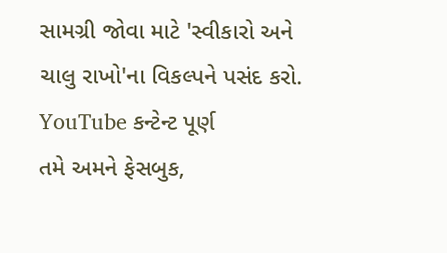સામગ્રી જોવા માટે 'સ્વીકારો અને ચાલુ રાખો'ના વિકલ્પને પસંદ કરો.
YouTube કન્ટેન્ટ પૂર્ણ
તમે અમને ફેસબુક,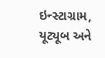ઇન્સ્ટાગ્રામ, યૂટ્યૂબ અને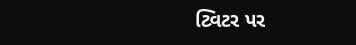ટ્વિટર પર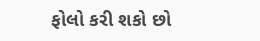ફોલો કરી શકો છો